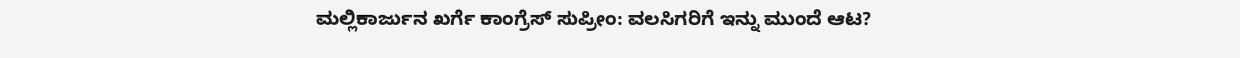ಮಲ್ಲಿಕಾರ್ಜುನ ಖರ್ಗೆ ಕಾಂಗ್ರೆಸ್ ಸುಪ್ರೀಂ: ವಲಸಿಗರಿಗೆ ಇನ್ನು ಮುಂದೆ ಆಟ?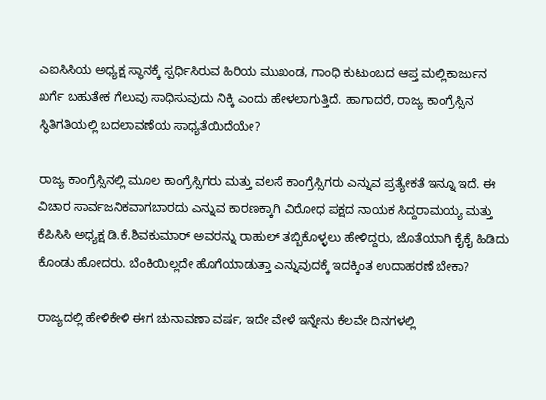ಎಐಸಿಸಿಯ ಅಧ್ಯಕ್ಷ ಸ್ಥಾನಕ್ಕೆ ಸ್ಪರ್ಧಿಸಿರುವ ಹಿರಿಯ ಮುಖಂಡ, ಗಾಂಧಿ ಕುಟುಂಬದ ಆಪ್ತ ಮಲ್ಲಿಕಾರ್ಜುನ ಖರ್ಗೆ ಬಹುತೇಕ ಗೆಲುವು ಸಾಧಿಸುವುದು ನಿಕ್ಕಿ ಎಂದು ಹೇಳಲಾಗುತ್ತಿದೆ. ಹಾಗಾದರೆ, ರಾಜ್ಯ ಕಾಂಗ್ರೆಸ್ಸಿನ ಸ್ಥಿತಿಗತಿಯಲ್ಲಿ ಬದಲಾವಣೆಯ ಸಾಧ್ಯತೆಯಿದೆಯೇ?

ರಾಜ್ಯ ಕಾಂಗ್ರೆಸ್ಸಿನಲ್ಲಿ ಮೂಲ ಕಾಂಗ್ರೆಸ್ಸಿಗರು ಮತ್ತು ವಲಸೆ ಕಾಂಗ್ರೆಸ್ಸಿಗರು ಎನ್ನುವ ಪ್ರತ್ಯೇಕತೆ ಇನ್ನೂ ಇದೆ. ಈ ವಿಚಾರ ಸಾರ್ವಜನಿಕವಾಗಬಾರದು ಎನ್ನುವ ಕಾರಣಕ್ಕಾಗಿ ವಿರೋಧ ಪಕ್ಷದ ನಾಯಕ ಸಿದ್ದರಾಮಯ್ಯ ಮತ್ತು ಕೆಪಿಸಿಸಿ ಅಧ್ಯಕ್ಷ ಡಿ.ಕೆ.ಶಿವಕುಮಾರ್ ಅವರನ್ನು ರಾಹುಲ್ ತಬ್ಬಿಕೊಳ್ಳಲು ಹೇಳಿದ್ದರು, ಜೊತೆಯಾಗಿ ಕೈಕೈ ಹಿಡಿದು ಕೊಂಡು ಹೋದರು. ಬೆಂಕಿಯಿಲ್ಲದೇ ಹೊಗೆಯಾಡುತ್ತಾ ಎನ್ನುವುದಕ್ಕೆ ಇದಕ್ಕಿಂತ ಉದಾಹರಣೆ ಬೇಕಾ?

ರಾಜ್ಯದಲ್ಲಿ ಹೇಳಿಕೇಳಿ ಈಗ ಚುನಾವಣಾ ವರ್ಷ, ಇದೇ ವೇಳೆ ಇನ್ನೇನು ಕೆಲವೇ ದಿನಗಳಲ್ಲಿ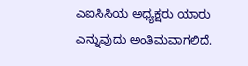ಎಐಸಿಸಿಯ ಅಧ್ಯಕ್ಷರು ಯಾರು ಎನ್ನುವುದು ಅಂತಿಮವಾಗಲಿದೆ.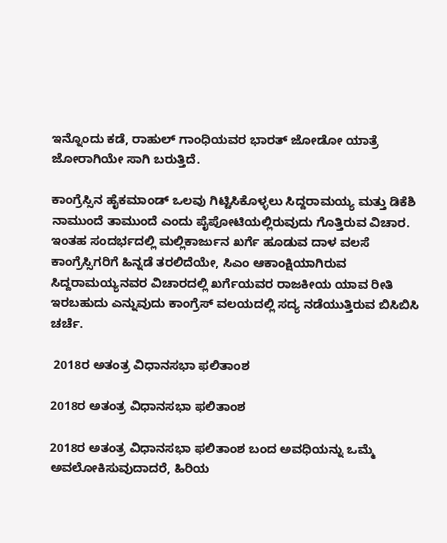ಇನ್ನೊಂದು ಕಡೆ, ರಾಹುಲ್ ಗಾಂಧಿಯವರ ಭಾರತ್ ಜೋಡೋ ಯಾತ್ರೆ ಜೋರಾಗಿಯೇ ಸಾಗಿ ಬರುತ್ತಿದೆ.

ಕಾಂಗ್ರೆಸ್ಸಿನ ಹೈಕಮಾಂಡ್ ಒಲವು ಗಿಟ್ಟಿಸಿಕೊಳ್ಳಲು ಸಿದ್ದರಾಮಯ್ಯ ಮತ್ತು ಡಿಕೆಶಿ ನಾಮುಂದೆ ತಾಮುಂದೆ ಎಂದು ಪೈಪೋಟಿಯಲ್ಲಿರುವುದು ಗೊತ್ತಿರುವ ವಿಚಾರ. ಇಂತಹ ಸಂದರ್ಭದಲ್ಲಿ ಮಲ್ಲಿಕಾರ್ಜುನ ಖರ್ಗೆ ಹೂಡುವ ದಾಳ ವಲಸೆ ಕಾಂಗ್ರೆಸ್ಸಿಗರಿಗೆ ಹಿನ್ನಡೆ ತರಲಿದೆಯೇ, ಸಿಎಂ ಆಕಾಂಕ್ಷಿಯಾಗಿರುವ ಸಿದ್ದರಾಮಯ್ಯನವರ ವಿಚಾರದಲ್ಲಿ ಖರ್ಗೆಯವರ ರಾಜಕೀಯ ಯಾವ ರೀತಿ ಇರಬಹುದು ಎನ್ನುವುದು ಕಾಂಗ್ರೆಸ್ ವಲಯದಲ್ಲಿ ಸದ್ಯ ನಡೆಯುತ್ತಿರುವ ಬಿಸಿಬಿಸಿ ಚರ್ಚೆ.

 2018ರ ಅತಂತ್ರ ವಿಧಾನಸಭಾ ಫಲಿತಾಂಶ

2018ರ ಅತಂತ್ರ ವಿಧಾನಸಭಾ ಫಲಿತಾಂಶ

2018ರ ಅತಂತ್ರ ವಿಧಾನಸಭಾ ಫಲಿತಾಂಶ ಬಂದ ಅವಧಿಯನ್ನು ಒಮ್ಮೆ ಅವಲೋಕಿಸುವುದಾದರೆ, ಹಿರಿಯ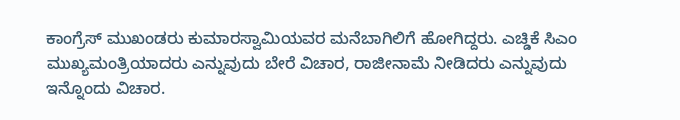ಕಾಂಗ್ರೆಸ್ ಮುಖಂಡರು ಕುಮಾರಸ್ವಾಮಿಯವರ ಮನೆಬಾಗಿಲಿಗೆ ಹೋಗಿದ್ದರು. ಎಚ್ಡಿಕೆ ಸಿಎಂ ಮುಖ್ಯಮಂತ್ರಿಯಾದರು ಎನ್ನುವುದು ಬೇರೆ ವಿಚಾರ, ರಾಜೀನಾಮೆ ನೀಡಿದರು ಎನ್ನುವುದು ಇನ್ನೊಂದು ವಿಚಾರ.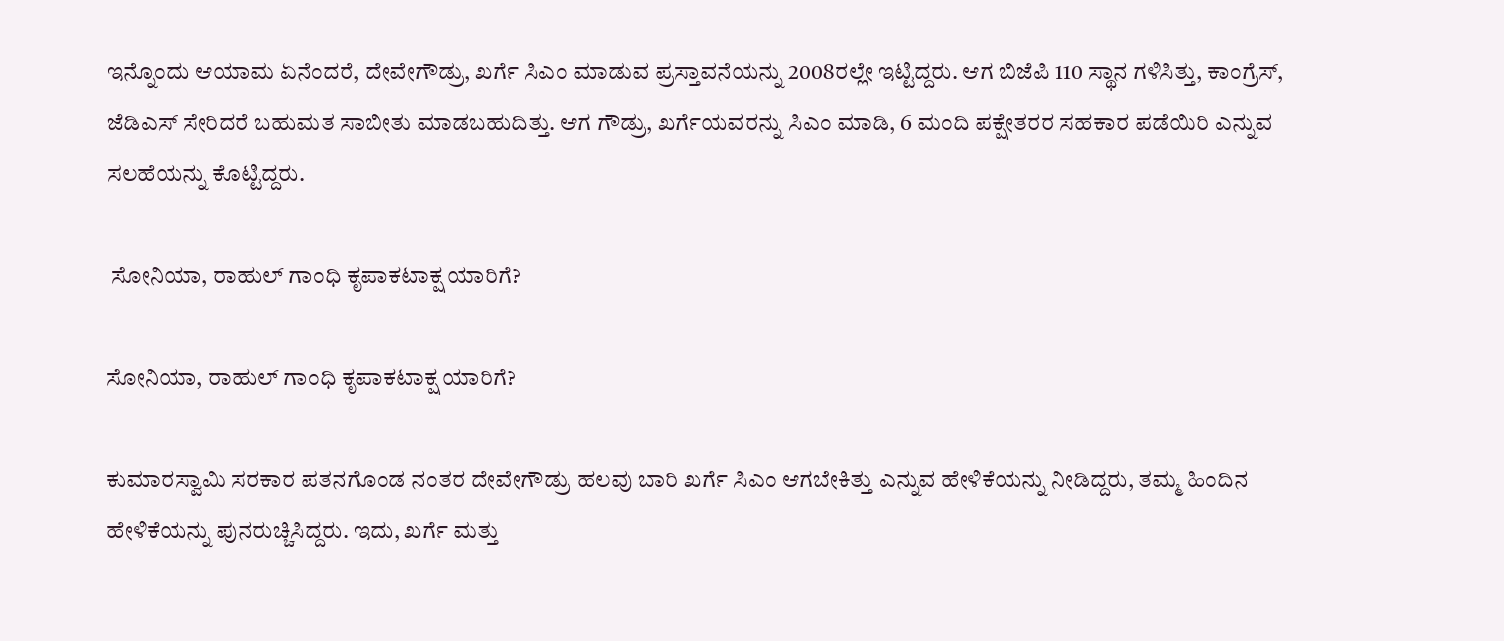ಇನ್ನೊಂದು ಆಯಾಮ ಏನೆಂದರೆ, ದೇವೇಗೌಡ್ರು, ಖರ್ಗೆ ಸಿಎಂ ಮಾಡುವ ಪ್ರಸ್ತಾವನೆಯನ್ನು 2008ರಲ್ಲೇ ಇಟ್ಟಿದ್ದರು. ಆಗ ಬಿಜೆಪಿ 110 ಸ್ಥಾನ ಗಳಿಸಿತ್ತು, ಕಾಂಗ್ರೆಸ್, ಜೆಡಿಎಸ್ ಸೇರಿದರೆ ಬಹುಮತ ಸಾಬೀತು ಮಾಡಬಹುದಿತ್ತು. ಆಗ ಗೌಡ್ರು, ಖರ್ಗೆಯವರನ್ನು ಸಿಎಂ ಮಾಡಿ, 6 ಮಂದಿ ಪಕ್ಷೇತರರ ಸಹಕಾರ ಪಡೆಯಿರಿ ಎನ್ನುವ ಸಲಹೆಯನ್ನು ಕೊಟ್ಟಿದ್ದರು.

 ಸೋನಿಯಾ, ರಾಹುಲ್ ಗಾಂಧಿ ಕೃಪಾಕಟಾಕ್ಷ ಯಾರಿಗೆ?

ಸೋನಿಯಾ, ರಾಹುಲ್ ಗಾಂಧಿ ಕೃಪಾಕಟಾಕ್ಷ ಯಾರಿಗೆ?

ಕುಮಾರಸ್ವಾಮಿ ಸರಕಾರ ಪತನಗೊಂಡ ನಂತರ ದೇವೇಗೌಡ್ರು ಹಲವು ಬಾರಿ ಖರ್ಗೆ ಸಿಎಂ ಆಗಬೇಕಿತ್ತು ಎನ್ನುವ ಹೇಳಿಕೆಯನ್ನು ನೀಡಿದ್ದರು, ತಮ್ಮ ಹಿಂದಿನ ಹೇಳಿಕೆಯನ್ನು ಪುನರುಚ್ಚಿಸಿದ್ದರು. ಇದು, ಖರ್ಗೆ ಮತ್ತು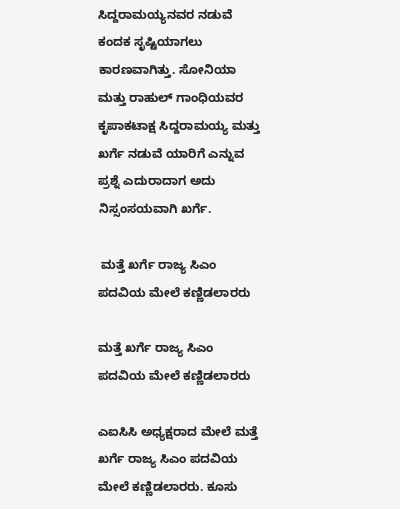ಸಿದ್ದರಾಮಯ್ಯನವರ ನಡುವೆ ಕಂದಕ ಸೃಷ್ಟಿಯಾಗಲು ಕಾರಣವಾಗಿತ್ತು. ಸೋನಿಯಾ ಮತ್ತು ರಾಹುಲ್ ಗಾಂಧಿಯವರ ಕೃಪಾಕಟಾಕ್ಷ ಸಿದ್ದರಾಮಯ್ಯ ಮತ್ತು ಖರ್ಗೆ ನಡುವೆ ಯಾರಿಗೆ ಎನ್ನುವ ಪ್ರಶ್ನೆ ಎದುರಾದಾಗ ಅದು ನಿಸ್ಸಂಸಯವಾಗಿ ಖರ್ಗೆ.

 ಮತ್ತೆ ಖರ್ಗೆ ರಾಜ್ಯ ಸಿಎಂ ಪದವಿಯ ಮೇಲೆ ಕಣ್ಣಿಡಲಾರರು

ಮತ್ತೆ ಖರ್ಗೆ ರಾಜ್ಯ ಸಿಎಂ ಪದವಿಯ ಮೇಲೆ ಕಣ್ಣಿಡಲಾರರು

ಎಐಸಿಸಿ ಅಧ್ಯಕ್ಷರಾದ ಮೇಲೆ ಮತ್ತೆ ಖರ್ಗೆ ರಾಜ್ಯ ಸಿಎಂ ಪದವಿಯ ಮೇಲೆ ಕಣ್ಣಿಡಲಾರರು. ಕೂಸು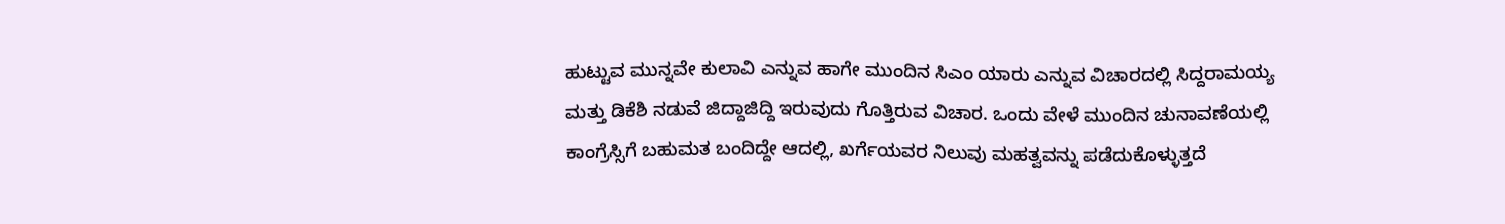ಹುಟ್ಟುವ ಮುನ್ನವೇ ಕುಲಾವಿ ಎನ್ನುವ ಹಾಗೇ ಮುಂದಿನ ಸಿಎಂ ಯಾರು ಎನ್ನುವ ವಿಚಾರದಲ್ಲಿ ಸಿದ್ದರಾಮಯ್ಯ ಮತ್ತು ಡಿಕೆಶಿ ನಡುವೆ ಜಿದ್ದಾಜಿದ್ದಿ ಇರುವುದು ಗೊತ್ತಿರುವ ವಿಚಾರ. ಒಂದು ವೇಳೆ ಮುಂದಿನ ಚುನಾವಣೆಯಲ್ಲಿ ಕಾಂಗ್ರೆಸ್ಸಿಗೆ ಬಹುಮತ ಬಂದಿದ್ದೇ ಆದಲ್ಲಿ, ಖರ್ಗೆಯವರ ನಿಲುವು ಮಹತ್ವವನ್ನು ಪಡೆದುಕೊಳ್ಳುತ್ತದೆ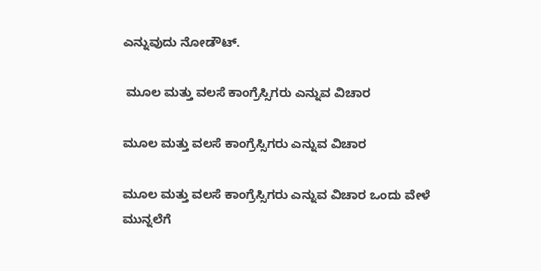ಎನ್ನುವುದು ನೋಡೌಟ್.

 ಮೂಲ ಮತ್ತು ವಲಸೆ ಕಾಂಗ್ರೆಸ್ಸಿಗರು ಎನ್ನುವ ವಿಚಾರ

ಮೂಲ ಮತ್ತು ವಲಸೆ ಕಾಂಗ್ರೆಸ್ಸಿಗರು ಎನ್ನುವ ವಿಚಾರ

ಮೂಲ ಮತ್ತು ವಲಸೆ ಕಾಂಗ್ರೆಸ್ಸಿಗರು ಎನ್ನುವ ವಿಚಾರ ಒಂದು ವೇಳೆ ಮುನ್ನಲೆಗೆ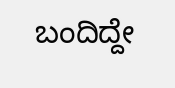ಬಂದಿದ್ದೇ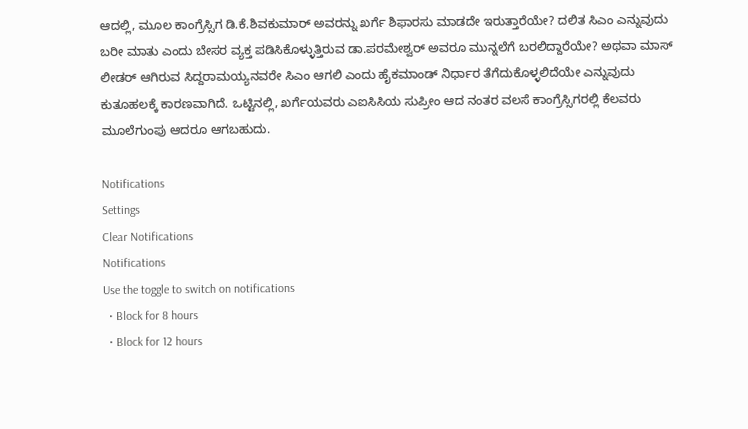ಆದಲ್ಲಿ, ಮೂಲ ಕಾಂಗ್ರೆಸ್ಸಿಗ ಡಿ.ಕೆ.ಶಿವಕುಮಾರ್ ಅವರನ್ನು ಖರ್ಗೆ ಶಿಫಾರಸು ಮಾಡದೇ ಇರುತ್ತಾರೆಯೇ? ದಲಿತ ಸಿಎಂ ಎನ್ನುವುದು ಬರೀ ಮಾತು ಎಂದು ಬೇಸರ ವ್ಯಕ್ತ ಪಡಿಸಿಕೊಳ್ಳುತ್ತಿರುವ ಡಾ.ಪರಮೇಶ್ವರ್ ಅವರೂ ಮುನ್ನಲೆಗೆ ಬರಲಿದ್ದಾರೆಯೇ? ಅಥವಾ ಮಾಸ್ ಲೀಡರ್ ಆಗಿರುವ ಸಿದ್ದರಾಮಯ್ಯನವರೇ ಸಿಎಂ ಆಗಲಿ ಎಂದು ಹೈಕಮಾಂಡ್ ನಿರ್ಧಾರ ತೆಗೆದುಕೊಳ್ಳಲಿದೆಯೇ ಎನ್ನುವುದು ಕುತೂಹಲಕ್ಕೆ ಕಾರಣವಾಗಿದೆ. ಒಟ್ಟಿನಲ್ಲಿ, ಖರ್ಗೆಯವರು ಎಐಸಿಸಿಯ ಸುಪ್ರೀಂ ಆದ ನಂತರ ವಲಸೆ ಕಾಂಗ್ರೆಸ್ಸಿಗರಲ್ಲಿ ಕೆಲವರು ಮೂಲೆಗುಂಪು ಆದರೂ ಆಗಬಹುದು.

Notifications
Settings
Clear Notifications
Notifications
Use the toggle to switch on notifications
  • Block for 8 hours
  • Block for 12 hours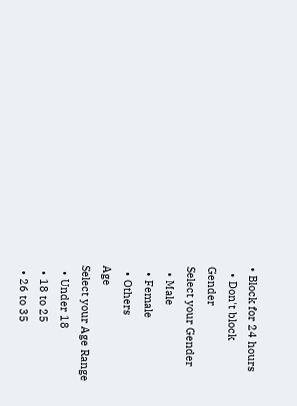• Block for 24 hours
  • Don't block
Gender
Select your Gender
  • Male
  • Female
  • Others
Age
Select your Age Range
  • Under 18
  • 18 to 25
  • 26 to 35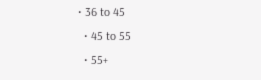• 36 to 45
  • 45 to 55
  • 55+